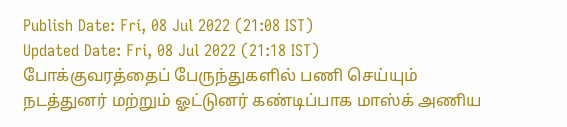Publish Date: Fri, 08 Jul 2022 (21:08 IST)
Updated Date: Fri, 08 Jul 2022 (21:18 IST)
போக்குவரத்தைப் பேருந்துகளில் பணி செய்யும் நடத்துனர் மற்றும் ஓட்டுனர் கண்டிப்பாக மாஸ்க் அணிய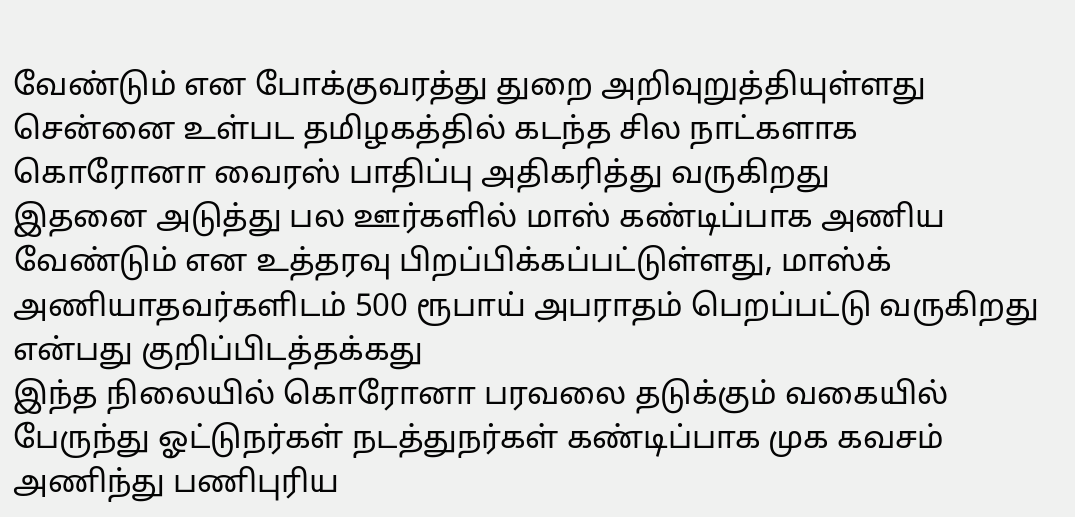வேண்டும் என போக்குவரத்து துறை அறிவுறுத்தியுள்ளது
சென்னை உள்பட தமிழகத்தில் கடந்த சில நாட்களாக கொரோனா வைரஸ் பாதிப்பு அதிகரித்து வருகிறது
இதனை அடுத்து பல ஊர்களில் மாஸ் கண்டிப்பாக அணிய வேண்டும் என உத்தரவு பிறப்பிக்கப்பட்டுள்ளது, மாஸ்க் அணியாதவர்களிடம் 500 ரூபாய் அபராதம் பெறப்பட்டு வருகிறது என்பது குறிப்பிடத்தக்கது
இந்த நிலையில் கொரோனா பரவலை தடுக்கும் வகையில் பேருந்து ஓட்டுநர்கள் நடத்துநர்கள் கண்டிப்பாக முக கவசம் அணிந்து பணிபுரிய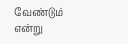வேண்டும் என்று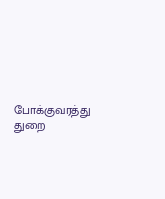போக்குவரத்து துறை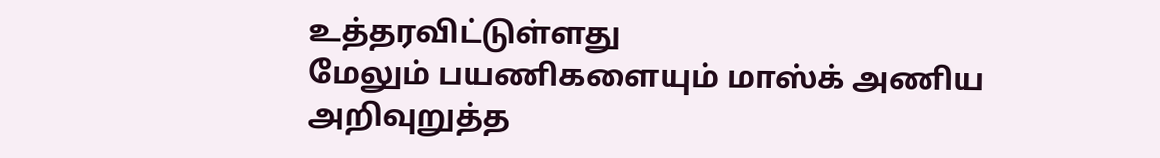உத்தரவிட்டுள்ளது
மேலும் பயணிகளையும் மாஸ்க் அணிய அறிவுறுத்த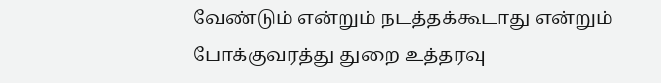வேண்டும் என்றும் நடத்தக்கூடாது என்றும் போக்குவரத்து துறை உத்தரவு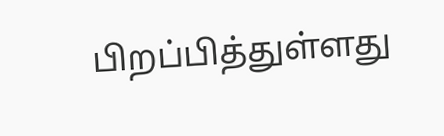பிறப்பித்துள்ளது